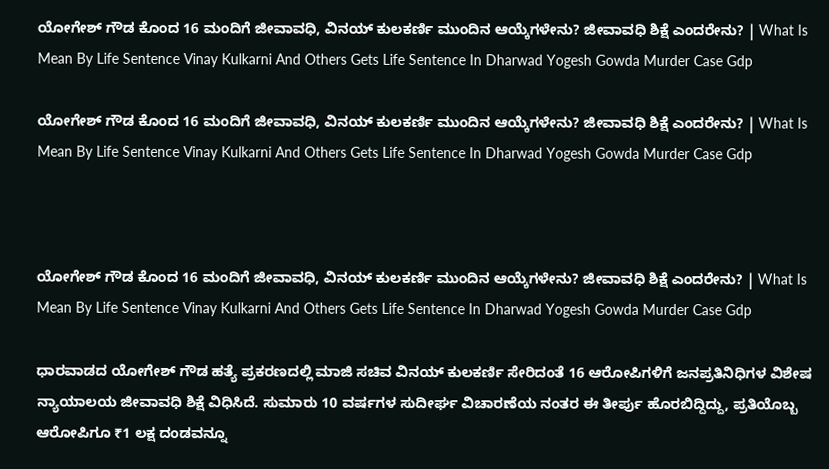ಯೋಗೇಶ್ ಗೌಡ ಕೊಂದ 16 ಮಂದಿಗೆ ಜೀವಾವಧಿ, ವಿನಯ್ ಕುಲಕರ್ಣಿ ಮುಂದಿನ ಆಯ್ಕೆಗಳೇನು? ಜೀವಾವಧಿ ಶಿಕ್ಷೆ ಎಂದರೇನು? | What Is Mean By Life Sentence Vinay Kulkarni And Others Gets Life Sentence In Dharwad Yogesh Gowda Murder Case Gdp

ಯೋಗೇಶ್ ಗೌಡ ಕೊಂದ 16 ಮಂದಿಗೆ ಜೀವಾವಧಿ, ವಿನಯ್ ಕುಲಕರ್ಣಿ ಮುಂದಿನ ಆಯ್ಕೆಗಳೇನು? ಜೀವಾವಧಿ ಶಿಕ್ಷೆ ಎಂದರೇನು? | What Is Mean By Life Sentence Vinay Kulkarni And Others Gets Life Sentence In Dharwad Yogesh Gowda Murder Case Gdp



ಯೋಗೇಶ್ ಗೌಡ ಕೊಂದ 16 ಮಂದಿಗೆ ಜೀವಾವಧಿ, ವಿನಯ್ ಕುಲಕರ್ಣಿ ಮುಂದಿನ ಆಯ್ಕೆಗಳೇನು? ಜೀವಾವಧಿ ಶಿಕ್ಷೆ ಎಂದರೇನು? | What Is Mean By Life Sentence Vinay Kulkarni And Others Gets Life Sentence In Dharwad Yogesh Gowda Murder Case Gdp

ಧಾರವಾಡದ ಯೋಗೇಶ್ ಗೌಡ ಹತ್ಯೆ ಪ್ರಕರಣದಲ್ಲಿ ಮಾಜಿ ಸಚಿವ ವಿನಯ್ ಕುಲಕರ್ಣಿ ಸೇರಿದಂತೆ 16 ಆರೋಪಿಗಳಿಗೆ ಜನಪ್ರತಿನಿಧಿಗಳ ವಿಶೇಷ ನ್ಯಾಯಾಲಯ ಜೀವಾವಧಿ ಶಿಕ್ಷೆ ವಿಧಿಸಿದೆ. ಸುಮಾರು 10 ವರ್ಷಗಳ ಸುದೀರ್ಘ ವಿಚಾರಣೆಯ ನಂತರ ಈ ತೀರ್ಪು ಹೊರಬಿದ್ದಿದ್ದು, ಪ್ರತಿಯೊಬ್ಬ ಆರೋಪಿಗೂ ₹1 ಲಕ್ಷ ದಂಡವನ್ನೂ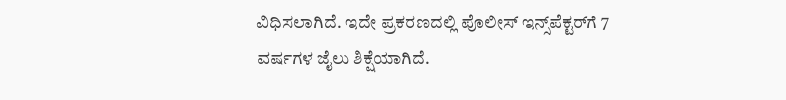ವಿಧಿಸಲಾಗಿದೆ. ಇದೇ ಪ್ರಕರಣದಲ್ಲಿ ಪೊಲೀಸ್ ಇನ್ಸ್‌ಪೆಕ್ಟರ್‌ಗೆ 7 ವರ್ಷಗಳ ಜೈಲು ಶಿಕ್ಷೆಯಾಗಿದೆ.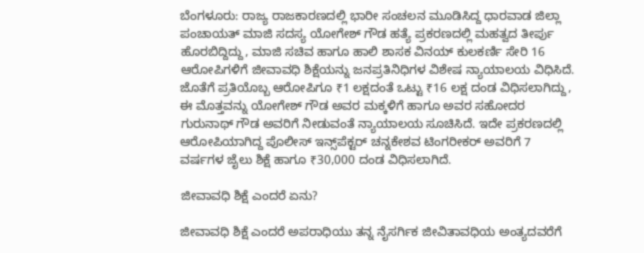ಬೆಂಗಳೂರು: ರಾಜ್ಯ ರಾಜಕಾರಣದಲ್ಲಿ ಭಾರೀ ಸಂಚಲನ ಮೂಡಿಸಿದ್ದ ಧಾರವಾಡ ಜಿಲ್ಲಾ ಪಂಚಾಯತ್ ಮಾಜಿ ಸದಸ್ಯ ಯೋಗೇಶ್ ಗೌಡ ಹತ್ಯೆ ಪ್ರಕರಣದಲ್ಲಿ ಮಹತ್ವದ ತೀರ್ಪು ಹೊರಬಿದ್ದಿದ್ದು, ಮಾಜಿ ಸಚಿವ ಹಾಗೂ ಹಾಲಿ ಶಾಸಕ ವಿನಯ್ ಕುಲಕರ್ಣಿ ಸೇರಿ 16 ಆರೋಪಿಗಳಿಗೆ ಜೀವಾವಧಿ ಶಿಕ್ಷೆಯನ್ನು ಜನಪ್ರತಿನಿಧಿಗಳ ವಿಶೇಷ ನ್ಯಾಯಾಲಯ ವಿಧಿಸಿದೆ. ಜೊತೆಗೆ ಪ್ರತಿಯೊಬ್ಬ ಆರೋಪಿಗೂ ₹1 ಲಕ್ಷದಂತೆ ಒಟ್ಟು ₹16 ಲಕ್ಷ ದಂಡ ವಿಧಿಸಲಾಗಿದ್ದು, ಈ ಮೊತ್ತವನ್ನು ಯೋಗೇಶ್ ಗೌಡ ಅವರ ಮಕ್ಕಳಿಗೆ ಹಾಗೂ ಅವರ ಸಹೋದರ ಗುರುನಾಥ್ ಗೌಡ ಅವರಿಗೆ ನೀಡುವಂತೆ ನ್ಯಾಯಾಲಯ ಸೂಚಿಸಿದೆ. ಇದೇ ಪ್ರಕರಣದಲ್ಲಿ ಆರೋಪಿಯಾಗಿದ್ದ ಪೊಲೀಸ್ ಇನ್ಸ್‌ಪೆಕ್ಟರ್ ಚನ್ನಕೇಶವ ಟಿಂಗರೀಕರ್ ಅವರಿಗೆ 7 ವರ್ಷಗಳ ಜೈಲು ಶಿಕ್ಷೆ ಹಾಗೂ ₹30,000 ದಂಡ ವಿಧಿಸಲಾಗಿದೆ.

ಜೀವಾವಧಿ ಶಿಕ್ಷೆ ಎಂದರೆ ಏನು?

ಜೀವಾವಧಿ ಶಿಕ್ಷೆ ಎಂದರೆ ಅಪರಾಧಿಯು ತನ್ನ ನೈಸರ್ಗಿಕ ಜೀವಿತಾವಧಿಯ ಅಂತ್ಯದವರೆಗೆ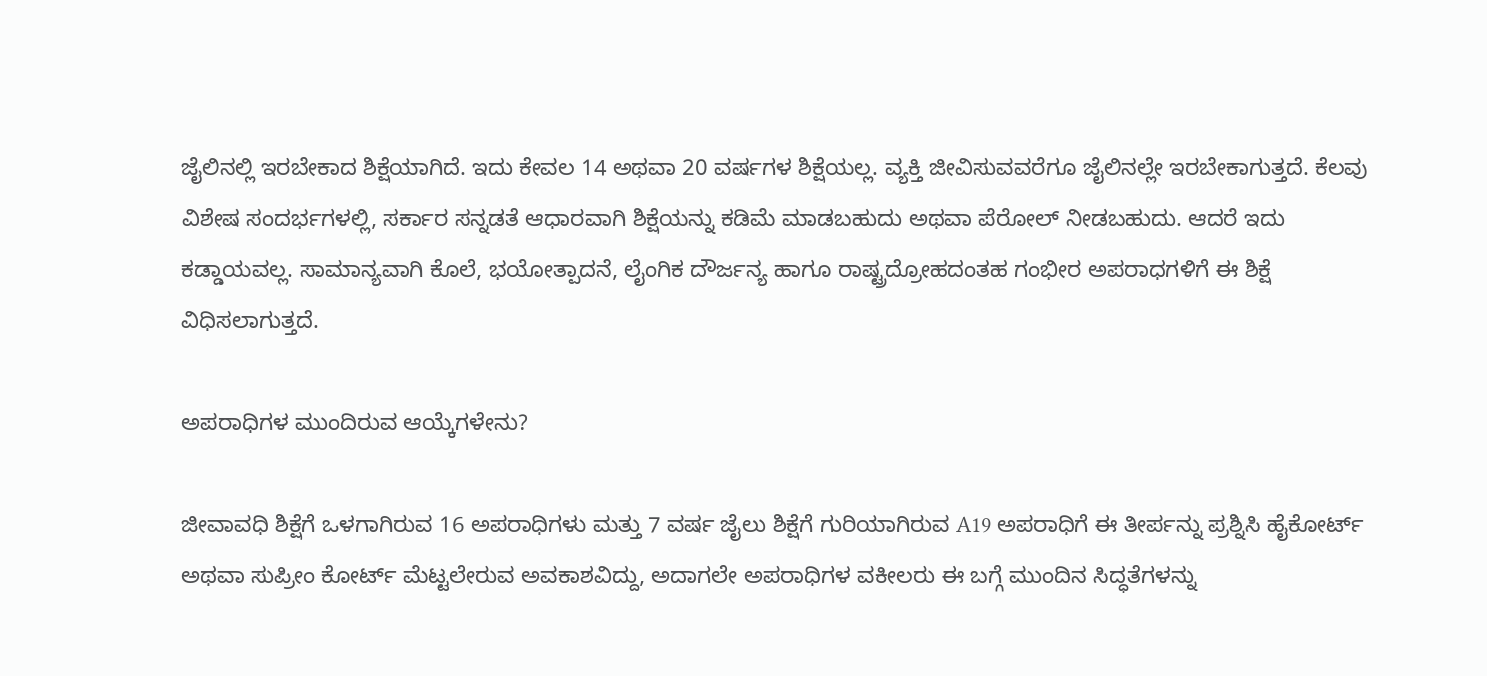ಜೈಲಿನಲ್ಲಿ ಇರಬೇಕಾದ ಶಿಕ್ಷೆಯಾಗಿದೆ. ಇದು ಕೇವಲ 14 ಅಥವಾ 20 ವರ್ಷಗಳ ಶಿಕ್ಷೆಯಲ್ಲ. ವ್ಯಕ್ತಿ ಜೀವಿಸುವವರೆಗೂ ಜೈಲಿನಲ್ಲೇ ಇರಬೇಕಾಗುತ್ತದೆ. ಕೆಲವು ವಿಶೇಷ ಸಂದರ್ಭಗಳಲ್ಲಿ, ಸರ್ಕಾರ ಸನ್ನಡತೆ ಆಧಾರವಾಗಿ ಶಿಕ್ಷೆಯನ್ನು ಕಡಿಮೆ ಮಾಡಬಹುದು ಅಥವಾ ಪೆರೋಲ್ ನೀಡಬಹುದು. ಆದರೆ ಇದು ಕಡ್ಡಾಯವಲ್ಲ. ಸಾಮಾನ್ಯವಾಗಿ ಕೊಲೆ, ಭಯೋತ್ಪಾದನೆ, ಲೈಂಗಿಕ ದೌರ್ಜನ್ಯ ಹಾಗೂ ರಾಷ್ಟ್ರದ್ರೋಹದಂತಹ ಗಂಭೀರ ಅಪರಾಧಗಳಿಗೆ ಈ ಶಿಕ್ಷೆ ವಿಧಿಸಲಾಗುತ್ತದೆ.

ಅಪರಾಧಿಗಳ ಮುಂದಿರುವ ಆಯ್ಕೆಗಳೇನು?

ಜೀವಾವಧಿ ಶಿಕ್ಷೆಗೆ ಒಳಗಾಗಿರುವ 16 ಅಪರಾಧಿಗಳು ಮತ್ತು 7 ವರ್ಷ ಜೈಲು ಶಿಕ್ಷೆಗೆ ಗುರಿಯಾಗಿರುವ A19 ಅಪರಾಧಿಗೆ ಈ ತೀರ್ಪನ್ನು ಪ್ರಶ್ನಿಸಿ ಹೈಕೋರ್ಟ್ ಅಥವಾ ಸುಪ್ರೀಂ ಕೋರ್ಟ್ ಮೆಟ್ಟಲೇರುವ ಅವಕಾಶವಿದ್ದು, ಅದಾಗಲೇ ಅಪರಾಧಿಗಳ ವಕೀಲರು ಈ ಬಗ್ಗೆ ಮುಂದಿನ ಸಿದ್ಧತೆಗಳನ್ನು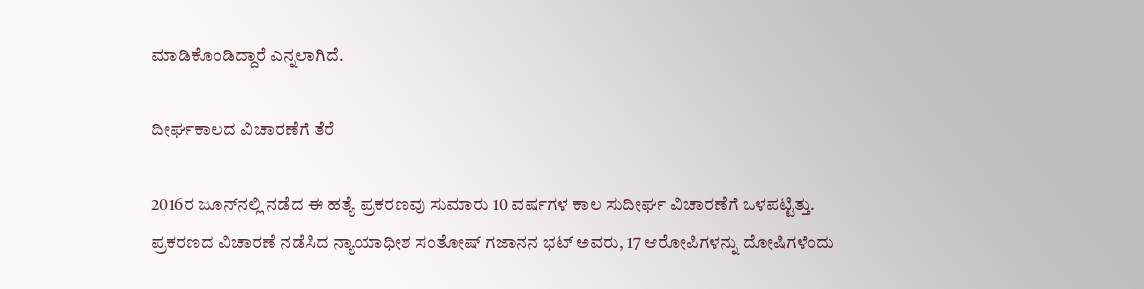ಮಾಡಿಕೊಂಡಿದ್ದಾರೆ ಎನ್ನಲಾಗಿದೆ.

ದೀರ್ಘಕಾಲದ ವಿಚಾರಣೆಗೆ ತೆರೆ

2016ರ ಜೂನ್‌ನಲ್ಲಿ ನಡೆದ ಈ ಹತ್ಯೆ ಪ್ರಕರಣವು ಸುಮಾರು 10 ವರ್ಷಗಳ ಕಾಲ ಸುದೀರ್ಘ ವಿಚಾರಣೆಗೆ ಒಳಪಟ್ಟಿತ್ತು. ಪ್ರಕರಣದ ವಿಚಾರಣೆ ನಡೆಸಿದ ನ್ಯಾಯಾಧೀಶ ಸಂತೋಷ್ ಗಜಾನನ ಭಟ್ ಅವರು, 17 ಆರೋಪಿಗಳನ್ನು ದೋಷಿಗಳೆಂದು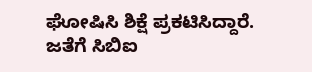ಘೋಷಿಸಿ ಶಿಕ್ಷೆ ಪ್ರಕಟಿಸಿದ್ದಾರೆ. ಜತೆಗೆ ಸಿಬಿಐ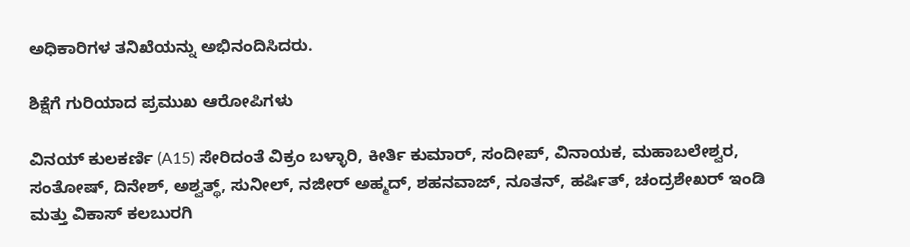ಅಧಿಕಾರಿಗಳ ತನಿಖೆಯನ್ನು ಅಭಿನಂದಿಸಿದರು.

ಶಿಕ್ಷೆಗೆ ಗುರಿಯಾದ ಪ್ರಮುಖ ಆರೋಪಿಗಳು

ವಿನಯ್ ಕುಲಕರ್ಣಿ (A15) ಸೇರಿದಂತೆ ವಿಕ್ರಂ ಬಳ್ಳಾರಿ, ಕೀರ್ತಿ ಕುಮಾರ್, ಸಂದೀಪ್, ವಿನಾಯಕ, ಮಹಾಬಲೇಶ್ವರ, ಸಂತೋಷ್, ದಿನೇಶ್, ಅಶ್ವತ್ಥ್, ಸುನೀಲ್, ನಜೀರ್ ಅಹ್ಮದ್, ಶಹನವಾಜ್, ನೂತನ್, ಹರ್ಷಿತ್, ಚಂದ್ರಶೇಖರ್ ಇಂಡಿ ಮತ್ತು ವಿಕಾಸ್ ಕಲಬುರಗಿ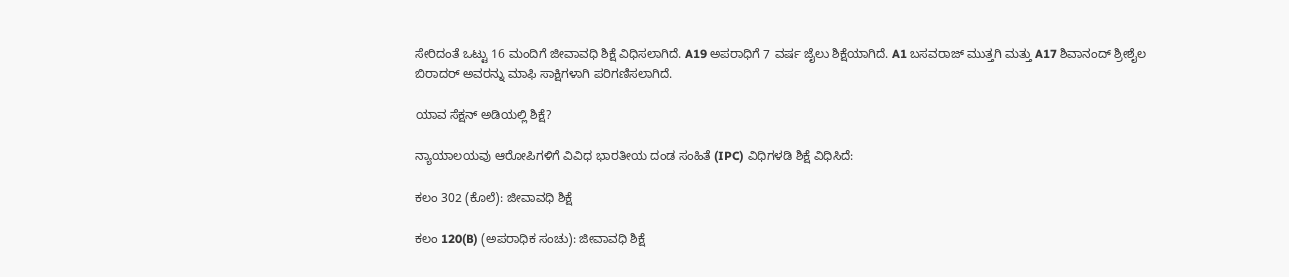ಸೇರಿದಂತೆ ಒಟ್ಟು 16 ಮಂದಿಗೆ ಜೀವಾವಧಿ ಶಿಕ್ಷೆ ವಿಧಿಸಲಾಗಿದೆ. A19 ಅಪರಾಧಿಗೆ 7 ವರ್ಷ ಜೈಲು ಶಿಕ್ಷೆಯಾಗಿದೆ. A1 ಬಸವರಾಜ್ ಮುತ್ತಗಿ ಮತ್ತು A17 ಶಿವಾನಂದ್ ಶ್ರೀಶೈಲ ಬಿರಾದರ್ ಅವರನ್ನು ಮಾಫಿ ಸಾಕ್ಷಿಗಳಾಗಿ ಪರಿಗಣಿಸಲಾಗಿದೆ.

ಯಾವ ಸೆಕ್ಷನ್ ಅಡಿಯಲ್ಲಿ ಶಿಕ್ಷೆ?

ನ್ಯಾಯಾಲಯವು ಆರೋಪಿಗಳಿಗೆ ವಿವಿಧ ಭಾರತೀಯ ದಂಡ ಸಂಹಿತೆ (IPC) ವಿಧಿಗಳಡಿ ಶಿಕ್ಷೆ ವಿಧಿಸಿದೆ:

ಕಲಂ 302 (ಕೊಲೆ): ಜೀವಾವಧಿ ಶಿಕ್ಷೆ

ಕಲಂ 120(B) (ಅಪರಾಧಿಕ ಸಂಚು): ಜೀವಾವಧಿ ಶಿಕ್ಷೆ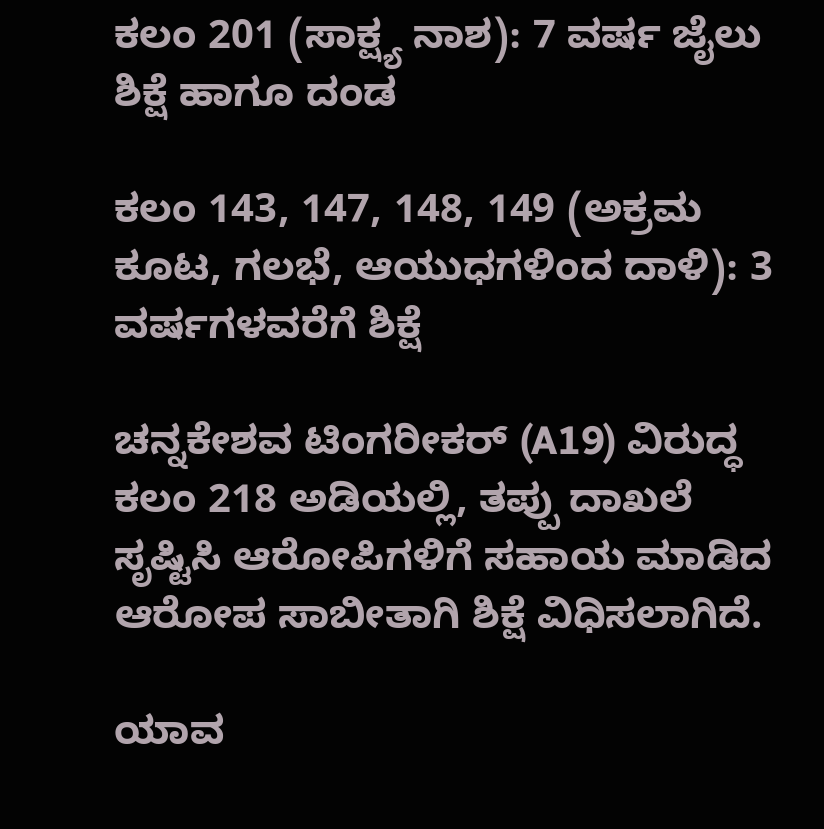ಕಲಂ 201 (ಸಾಕ್ಷ್ಯ ನಾಶ): 7 ವರ್ಷ ಜೈಲು ಶಿಕ್ಷೆ ಹಾಗೂ ದಂಡ

ಕಲಂ 143, 147, 148, 149 (ಅಕ್ರಮ ಕೂಟ, ಗಲಭೆ, ಆಯುಧಗಳಿಂದ ದಾಳಿ): 3 ವರ್ಷಗಳವರೆಗೆ ಶಿಕ್ಷೆ

ಚನ್ನಕೇಶವ ಟಿಂಗರೀಕರ್ (A19) ವಿರುದ್ಧ ಕಲಂ 218 ಅಡಿಯಲ್ಲಿ, ತಪ್ಪು ದಾಖಲೆ ಸೃಷ್ಟಿಸಿ ಆರೋಪಿಗಳಿಗೆ ಸಹಾಯ ಮಾಡಿದ ಆರೋಪ ಸಾಬೀತಾಗಿ ಶಿಕ್ಷೆ ವಿಧಿಸಲಾಗಿದೆ.

ಯಾವ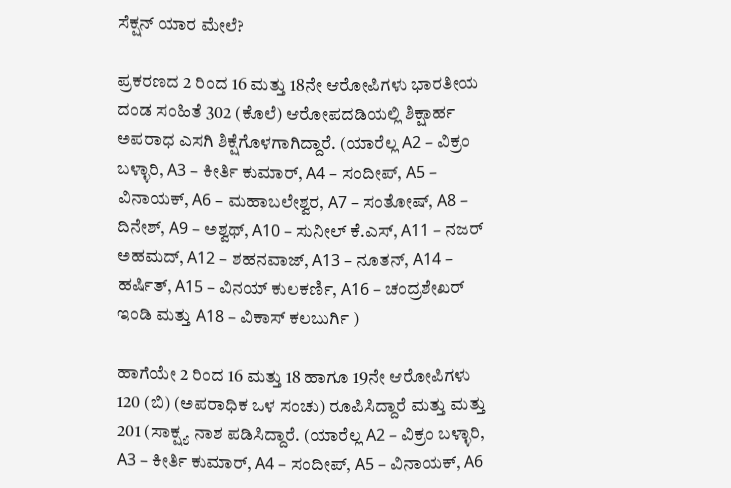ಸೆಕ್ಷನ್‌ ಯಾರ ಮೇಲೆ?

ಪ್ರಕರಣದ 2 ರಿಂದ 16 ಮತ್ತು 18ನೇ ಆರೋಪಿಗಳು ಭಾರತೀಯ ದಂಡ ಸಂಹಿತೆ 302 (ಕೊಲೆ) ಆರೋಪದಡಿಯಲ್ಲಿ ಶಿಕ್ಷಾರ್ಹ ಅಪರಾಧ ಎಸಗಿ ಶಿಕ್ಷೆಗೊಳಗಾಗಿದ್ದಾರೆ. (ಯಾರೆಲ್ಲ A2 – ವಿಕ್ರಂ ಬಳ್ಳಾರಿ, A3 – ಕೀರ್ತಿ ಕುಮಾರ್, A4 – ಸಂದೀಪ್, A5 – ವಿನಾಯಕ್, A6 – ಮಹಾಬಲೇಶ್ವರ, A7 – ಸಂತೋಷ್, A8 – ದಿನೇಶ್, A9 – ಅಶ್ವಥ್, A10 – ಸುನೀಲ್ ಕೆ.ಎಸ್, A11 – ನಜರ್ ಅಹಮದ್, A12 – ಶಹನವಾಜ್, A13 – ನೂತನ್, A14 – ಹರ್ಷಿತ್, A15 – ವಿನಯ್ ಕುಲಕರ್ಣಿ, A16 – ಚಂದ್ರಶೇಖರ್ ಇಂಡಿ ಮತ್ತು A18 – ವಿಕಾಸ್ ಕಲಬುರ್ಗಿ )

ಹಾಗೆಯೇ 2 ರಿಂದ 16 ಮತ್ತು 18 ಹಾಗೂ 19ನೇ ಆರೋಪಿಗಳು 120 (ಬಿ) (ಅಪರಾಧಿಕ ಒಳ ಸಂಚು) ರೂಪಿಸಿದ್ದಾರೆ ಮತ್ತು ಮತ್ತು 201 (ಸಾಕ್ಷ್ಯ ನಾಶ ಪಡಿಸಿದ್ದಾರೆ. (ಯಾರೆಲ್ಲ A2 – ವಿಕ್ರಂ ಬಳ್ಳಾರಿ, A3 – ಕೀರ್ತಿ ಕುಮಾರ್, A4 – ಸಂದೀಪ್, A5 – ವಿನಾಯಕ್, A6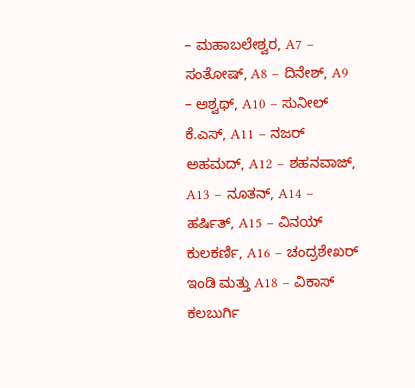– ಮಹಾಬಲೇಶ್ವರ, A7 – ಸಂತೋಷ್, A8 – ದಿನೇಶ್, A9 – ಅಶ್ವಥ್, A10 – ಸುನೀಲ್ ಕೆ.ಎಸ್, A11 – ನಜರ್ ಅಹಮದ್, A12 – ಶಹನವಾಜ್, A13 – ನೂತನ್, A14 – ಹರ್ಷಿತ್, A15 – ವಿನಯ್ ಕುಲಕರ್ಣಿ, A16 – ಚಂದ್ರಶೇಖರ್ ಇಂಡಿ ಮತ್ತು A18 – ವಿಕಾಸ್ ಕಲಬುರ್ಗಿ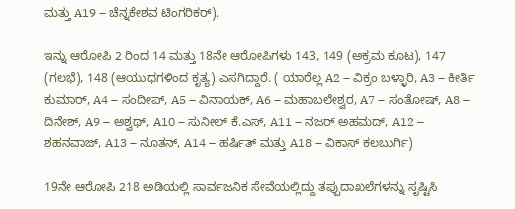ಮತ್ತು A19 – ಚೆನ್ನಕೇಶವ ಟಿಂಗರಿಕರ್).

ಇನ್ನು ಆರೋಪಿ 2 ರಿಂದ 14 ಮತ್ತು 18ನೇ ಆರೋಪಿಗಳು 143, 149 (ಅಕ್ರಮ ಕೂಟ), 147 (ಗಲಭೆ), 148 (ಆಯುಧಗಳಿಂದ ಕೃತ್ಯ) ಎಸಗಿದ್ದಾರೆ. ( ಯಾರೆಲ್ಲ A2 – ವಿಕ್ರಂ ಬಳ್ಳಾರಿ, A3 – ಕೀರ್ತಿ ಕುಮಾರ್, A4 – ಸಂದೀಪ್, A5 – ವಿನಾಯಕ್, A6 – ಮಹಾಬಲೇಶ್ವರ, A7 – ಸಂತೋಷ್, A8 – ದಿನೇಶ್, A9 – ಅಶ್ವಥ್, A10 – ಸುನೀಲ್ ಕೆ.ಎಸ್, A11 – ನಜರ್ ಅಹಮದ್, A12 – ಶಹನವಾಜ್, A13 – ನೂತನ್, A14 – ಹರ್ಷಿತ್ ಮತ್ತು A18 – ವಿಕಾಸ್ ಕಲಬುರ್ಗಿ)

19ನೇ ಆರೋಪಿ 218 ಅಡಿಯಲ್ಲಿ ಸಾರ್ವಜನಿಕ ಸೇವೆಯಲ್ಲಿದ್ದು ತಪ್ಪುದಾಖಲೆಗಳನ್ನು ಸೃಷ್ಟಿಸಿ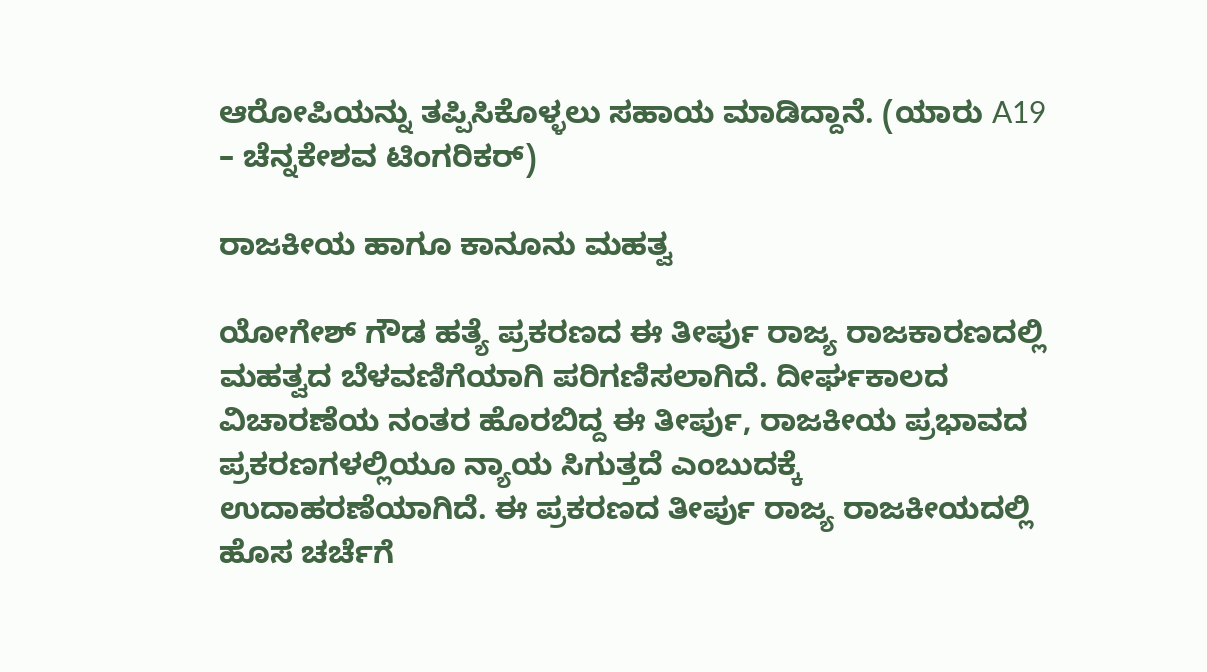ಆರೋಪಿಯನ್ನು ತಪ್ಪಿಸಿಕೊಳ್ಳಲು ಸಹಾಯ ಮಾಡಿದ್ದಾನೆ. (ಯಾರು A19 – ಚೆನ್ನಕೇಶವ ಟಿಂಗರಿಕರ್)

ರಾಜಕೀಯ ಹಾಗೂ ಕಾನೂನು ಮಹತ್ವ

ಯೋಗೇಶ್ ಗೌಡ ಹತ್ಯೆ ಪ್ರಕರಣದ ಈ ತೀರ್ಪು ರಾಜ್ಯ ರಾಜಕಾರಣದಲ್ಲಿ ಮಹತ್ವದ ಬೆಳವಣಿಗೆಯಾಗಿ ಪರಿಗಣಿಸಲಾಗಿದೆ. ದೀರ್ಘಕಾಲದ ವಿಚಾರಣೆಯ ನಂತರ ಹೊರಬಿದ್ದ ಈ ತೀರ್ಪು, ರಾಜಕೀಯ ಪ್ರಭಾವದ ಪ್ರಕರಣಗಳಲ್ಲಿಯೂ ನ್ಯಾಯ ಸಿಗುತ್ತದೆ ಎಂಬುದಕ್ಕೆ ಉದಾಹರಣೆಯಾಗಿದೆ. ಈ ಪ್ರಕರಣದ ತೀರ್ಪು ರಾಜ್ಯ ರಾಜಕೀಯದಲ್ಲಿ ಹೊಸ ಚರ್ಚೆಗೆ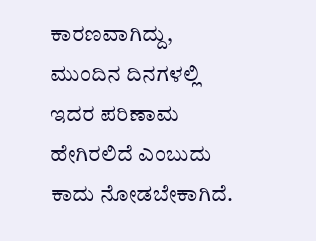ಕಾರಣವಾಗಿದ್ದು, ಮುಂದಿನ ದಿನಗಳಲ್ಲಿ ಇದರ ಪರಿಣಾಮ ಹೇಗಿರಲಿದೆ ಎಂಬುದು ಕಾದು ನೋಡಬೇಕಾಗಿದೆ.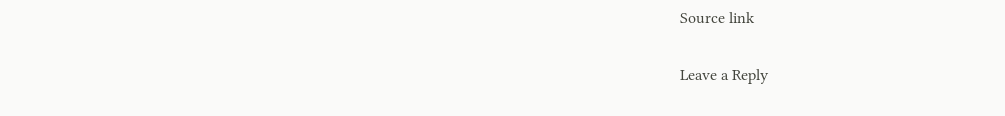Source link

Leave a Reply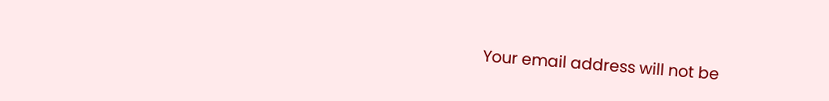Your email address will not be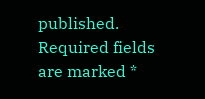published. Required fields are marked *